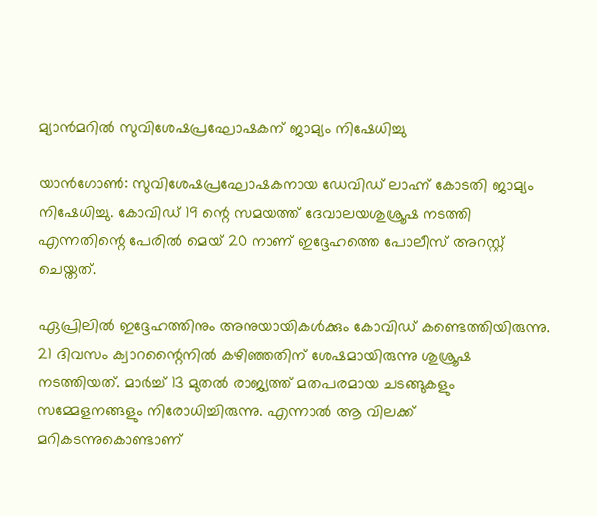മ്യാന്‍മറില്‍ സുവിശേഷപ്രഘോഷകന് ജാമ്യം നിഷേധിച്ചു

യാന്‍ഗോണ്‍: സുവിശേഷപ്രഘോഷകനായ ഡേവിഡ് ലാഹ്ന് കോടതി ജാമ്യം നിഷേധിച്ചു. കോവിഡ് 19 ന്റെ സമയത്ത് ദേവാലയശുശ്രൂഷ നടത്തി എന്നതിന്റെ പേരില്‍ മെയ് 20 നാണ് ഇദ്ദേഹത്തെ പോലീസ് അറസ്റ്റ് ചെയ്തത്.

ഏപ്രിലില്‍ ഇദ്ദേഹത്തിനും അനുയായികള്‍ക്കും കോവിഡ് കണ്ടെത്തിയിരുന്നു. 21 ദിവസം ക്വാറന്റൈനില്‍ കഴിഞ്ഞതിന് ശേഷമായിരുന്നു ശുശ്രൂഷ നടത്തിയത്. മാര്‍ച്ച് 13 മുതല്‍ രാജ്യത്ത് മതപരമായ ചടങ്ങുകളും സമ്മേളനങ്ങളും നിരോധിച്ചിരുന്നു. എന്നാല്‍ ആ വിലക്ക് മറികടന്നുകൊണ്ടാണ്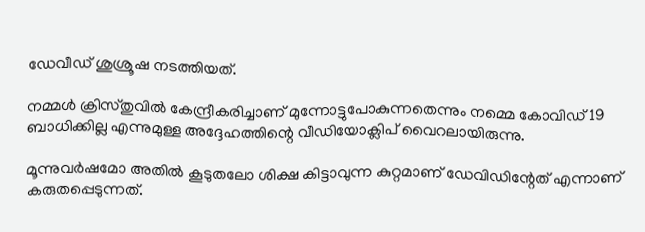ഡേവീഡ് ശുശ്രൂഷ നടത്തിയത്.

നമ്മള്‍ ക്രിസ്തുവില്‍ കേന്ദ്രീകരിച്ചാണ് മുന്നോട്ടുപോകുന്നതെന്നും നമ്മെ കോവിഡ് 19 ബാധിക്കില്ല എന്നുമുള്ള അദ്ദേഹത്തിന്റെ വീഡിയോക്ലിപ് വൈറലായിരുന്നു.

മൂന്നുവര്‍ഷമോ അതില്‍ കൂടുതലോ ശിക്ഷ കിട്ടാവുന്ന കുറ്റമാണ് ഡേവിഡിന്റേത് എന്നാണ് കരുതപ്പെടുന്നത്.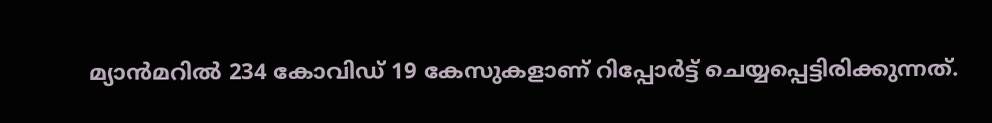മ്യാന്‍മറില്‍ 234 കോവിഡ് 19 കേസുകളാണ് റിപ്പോര്‍ട്ട് ചെയ്യപ്പെട്ടിരിക്കുന്നത്.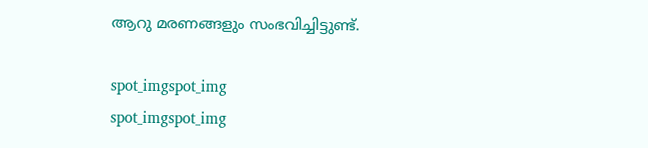ആറു മരണങ്ങളും സംഭവിച്ചിട്ടുണ്ട്.

spot_imgspot_img
spot_imgspot_img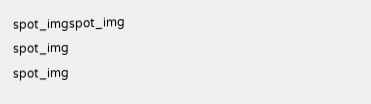spot_imgspot_img
spot_img
spot_img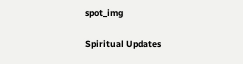spot_img

Spiritual Updates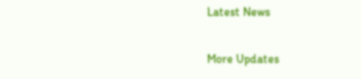Latest News

More Updates